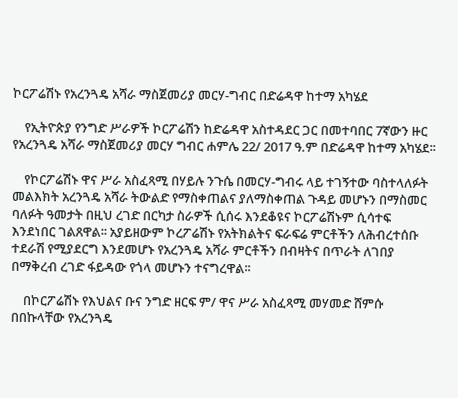ኮርፖሬሽኑ የአረንጓዴ አሻራ ማስጀመሪያ መርሃ-ግብር በድሬዳዋ ከተማ አካሄደ

    የኢትዮጵያ የንግድ ሥራዎች ኮርፖሬሽን ከድሬዳዋ አስተዳደር ጋር በመተባበር 7ኛውን ዙር የአረንጓዴ አሻራ ማስጀመሪያ መርሃ ግብር ሐምሌ 22/ 2017 ዓ.ም በድሬዳዋ ከተማ አካሄደ፡፡

    የኮርፖሬሽኑ ዋና ሥራ አስፈጻሚ በሃይሉ ንጉሴ በመርሃ-ግብሩ ላይ ተገኝተው ባስተላለፉት መልእክት አረንጓዴ አሻራ ትውልድ የማስቀጠልና ያለማስቀጠል ጉዳይ መሆኑን በማስመር ባለፉት ዓመታት በዚህ ረገድ በርካታ ስራዎች ሲሰሩ እንደቆዩና ኮርፖሬሽኑም ሲሳተፍ እንደነበር ገልጸዋል፡፡ አያይዘውም ኮረፖሬሽኑ የአትክልትና ፍራፍሬ ምርቶችን ለሕብረተሰቡ ተደራሽ የሚያደርግ እንደመሆኑ የአረንጓዴ አሻራ ምርቶችን በብዛትና በጥራት ለገበያ በማቅረብ ረገድ ፋይዳው የጎላ መሆኑን ተናግረዋል፡፡

    በኮርፖሬሽኑ የእህልና ቡና ንግድ ዘርፍ ም/ ዋና ሥራ አስፈጻሚ መሃመድ ሸምሱ በበኩላቸው የአረንጓዴ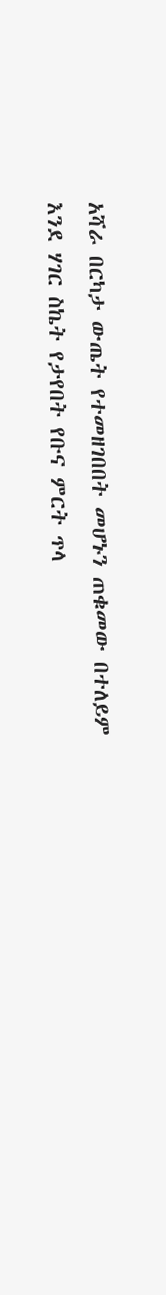አሻራ በርካታ ውጤት የተመዘገበበት መሆኑን ጠቁመው በተለይም እንደ ሃገር ስኬት የታየበት የቡና ምርት ጥላ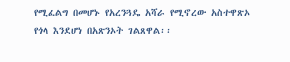የሚፈልግ በመሆኑ የአረንጓዴ አሻራ የሚኖረው አስተዋጽኦ የጎላ እንደሆነ በአጽንኦት ገልጸዋል፡፡